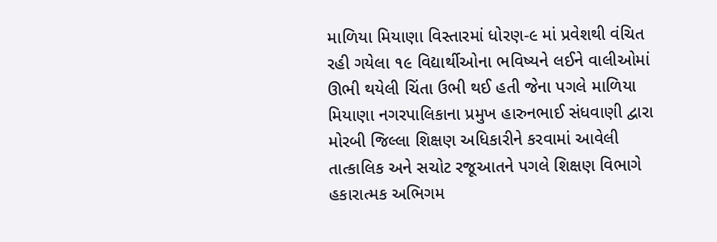માળિયા મિયાણા વિસ્તારમાં ધોરણ-૯ માં પ્રવેશથી વંચિત રહી ગયેલા ૧૯ વિદ્યાર્થીઓના ભવિષ્યને લઈને વાલીઓમાં ઊભી થયેલી ચિંતા ઉભી થઈ હતી જેના પગલે માળિયા મિયાણા નગરપાલિકાના પ્રમુખ હારુનભાઈ સંધવાણી દ્વારા મોરબી જિલ્લા શિક્ષણ અધિકારીને કરવામાં આવેલી તાત્કાલિક અને સચોટ રજૂઆતને પગલે શિક્ષણ વિભાગે હકારાત્મક અભિગમ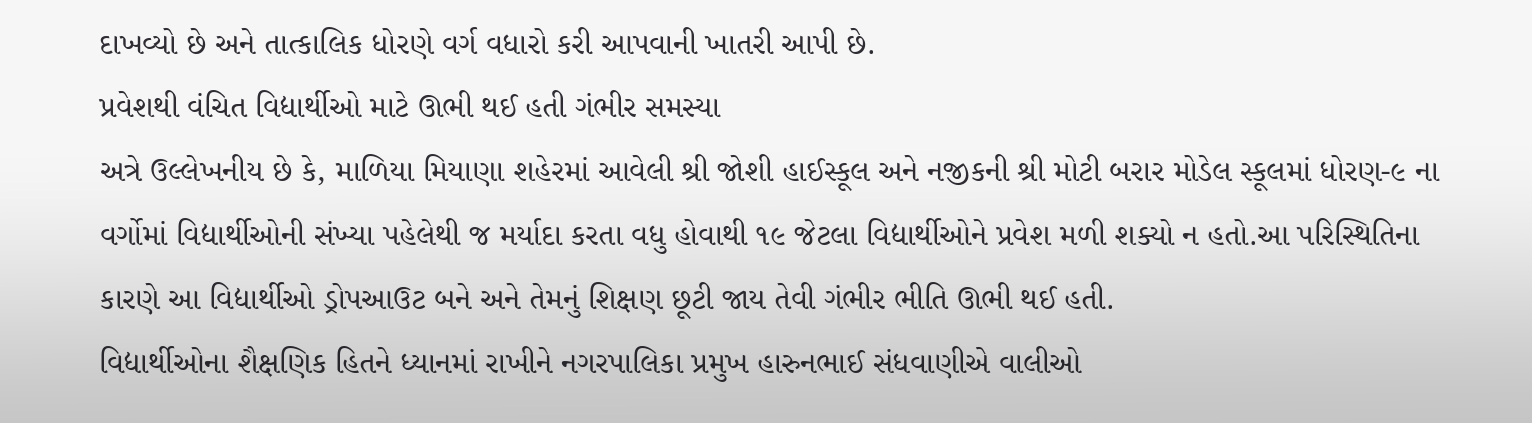દાખવ્યો છે અને તાત્કાલિક ધોરણે વર્ગ વધારો કરી આપવાની ખાતરી આપી છે.
પ્રવેશથી વંચિત વિદ્યાર્થીઓ માટે ઊભી થઈ હતી ગંભીર સમસ્યા
અત્રે ઉલ્લેખનીય છે કે, માળિયા મિયાણા શહેરમાં આવેલી શ્રી જોશી હાઈસ્કૂલ અને નજીકની શ્રી મોટી બરાર મોડેલ સ્કૂલમાં ધોરણ-૯ ના વર્ગોમાં વિદ્યાર્થીઓની સંખ્યા પહેલેથી જ મર્યાદા કરતા વધુ હોવાથી ૧૯ જેટલા વિદ્યાર્થીઓને પ્રવેશ મળી શક્યો ન હતો.આ પરિસ્થિતિના કારણે આ વિદ્યાર્થીઓ ડ્રોપઆઉટ બને અને તેમનું શિક્ષણ છૂટી જાય તેવી ગંભીર ભીતિ ઊભી થઈ હતી.
વિદ્યાર્થીઓના શૈક્ષણિક હિતને ધ્યાનમાં રાખીને નગરપાલિકા પ્રમુખ હારુનભાઈ સંધવાણીએ વાલીઓ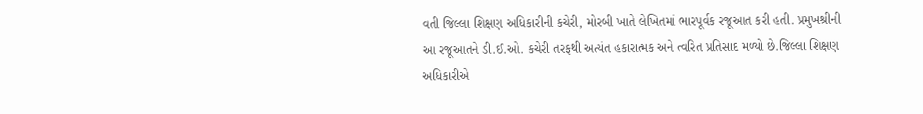વતી જિલ્લા શિક્ષણ અધિકારીની કચેરી, મોરબી ખાતે લેખિતમાં ભારપૂર્વક રજૂઆત કરી હતી. પ્રમુખશ્રીની આ રજૂઆતને ડી.ઈ.ઓ. કચેરી તરફથી અત્યંત હકારાત્મક અને ત્વરિત પ્રતિસાદ મળ્યો છે.જિલ્લા શિક્ષણ અધિકારીએ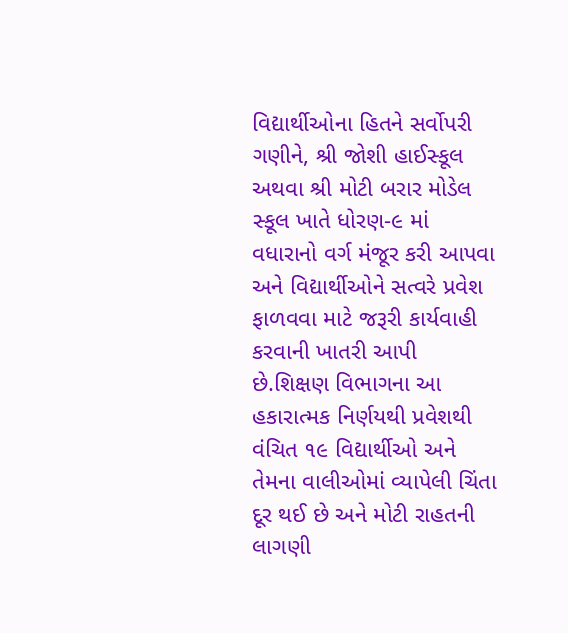વિદ્યાર્થીઓના હિતને સર્વોપરી ગણીને, શ્રી જોશી હાઈસ્કૂલ અથવા શ્રી મોટી બરાર મોડેલ સ્કૂલ ખાતે ધોરણ-૯ માં વધારાનો વર્ગ મંજૂર કરી આપવા અને વિદ્યાર્થીઓને સત્વરે પ્રવેશ ફાળવવા માટે જરૂરી કાર્યવાહી કરવાની ખાતરી આપી છે.શિક્ષણ વિભાગના આ હકારાત્મક નિર્ણયથી પ્રવેશથી વંચિત ૧૯ વિદ્યાર્થીઓ અને તેમના વાલીઓમાં વ્યાપેલી ચિંતા દૂર થઈ છે અને મોટી રાહતની લાગણી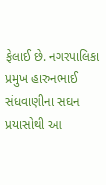ફેલાઈ છે. નગરપાલિકા પ્રમુખ હારુનભાઈ સંધવાણીના સઘન પ્રયાસોથી આ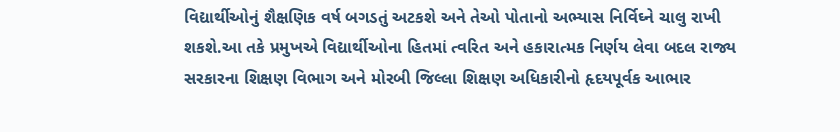વિદ્યાર્થીઓનું શૈક્ષણિક વર્ષ બગડતું અટકશે અને તેઓ પોતાનો અભ્યાસ નિર્વિઘ્ને ચાલુ રાખી શકશે.આ તકે પ્રમુખએ વિદ્યાર્થીઓના હિતમાં ત્વરિત અને હકારાત્મક નિર્ણય લેવા બદલ રાજ્ય સરકારના શિક્ષણ વિભાગ અને મોરબી જિલ્લા શિક્ષણ અધિકારીનો હૃદયપૂર્વક આભાર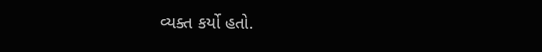વ્યક્ત કર્યો હતો.